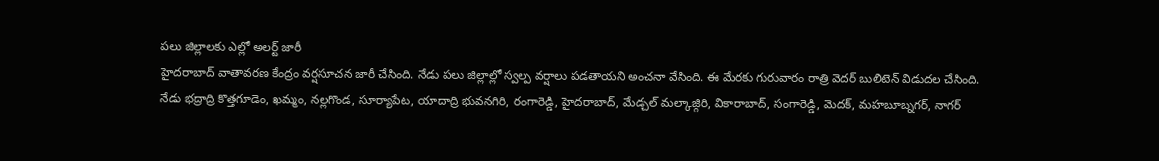పలు జిల్లాలకు ఎల్లో అలర్ట్ జారీ
హైదరాబాద్ వాతావరణ కేంద్రం వర్షసూచన జారీ చేసింది. నేడు పలు జిల్లాల్లో స్వల్ప వర్షాలు పడతాయని అంచనా వేసింది. ఈ మేరకు గురువారం రాత్రి వెదర్ బులిటెన్ విడుదల చేసింది.
నేడు భద్రాద్రి కొత్తగూడెం, ఖమ్మం, నల్లగొండ, సూర్యాపేట, యాదాద్రి భువనగిరి, రంగారెడ్డి, హైదరాబాద్, మేడ్చల్ మల్కాజ్గిరి, వికారాబాద్, సంగారెడ్డి, మెదక్, మహబూబ్నగర్, నాగర్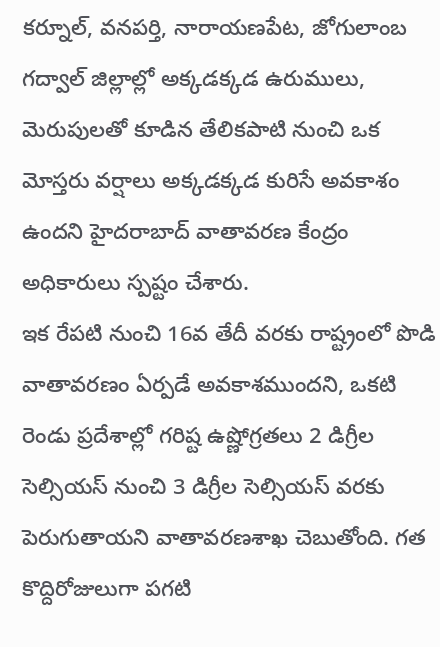కర్నూల్, వనపర్తి, నారాయణపేట, జోగులాంబ గద్వాల్ జిల్లాల్లో అక్కడక్కడ ఉరుములు, మెరుపులతో కూడిన తేలికపాటి నుంచి ఒక మోస్తరు వర్షాలు అక్కడక్కడ కురిసే అవకాశం ఉందని హైదరాబాద్ వాతావరణ కేంద్రం అధికారులు స్పష్టం చేశారు.
ఇక రేపటి నుంచి 16వ తేదీ వరకు రాష్ట్రంలో పొడి వాతావరణం ఏర్పడే అవకాశముందని, ఒకటి రెండు ప్రదేశాల్లో గరిష్ట ఉష్ణోగ్రతలు 2 డిగ్రీల సెల్సియస్ నుంచి 3 డిగ్రీల సెల్సియస్ వరకు పెరుగుతాయని వాతావరణశాఖ చెబుతోంది. గత కొద్దిరోజులుగా పగటి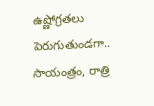ఉష్ణోగ్రతలు పెరుగుతుండగా.. సాయంత్రం, రాత్రి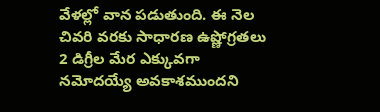వేళల్లో వాన పడుతుంది. ఈ నెల చివరి వరకు సాధారణ ఉష్ణోగ్రతలు 2 డిగ్రీల మేర ఎక్కువగా నమోదయ్యే అవకాశముందని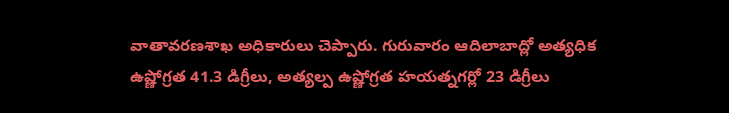వాతావరణశాఖ అధికారులు చెప్పారు. గురువారం ఆదిలాబాద్లో అత్యధిక ఉష్ణోగ్రత 41.3 డిగ్రీలు, అత్యల్ప ఉష్ణోగ్రత హయత్నగర్లో 23 డిగ్రీలు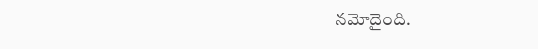నమోదైంది.